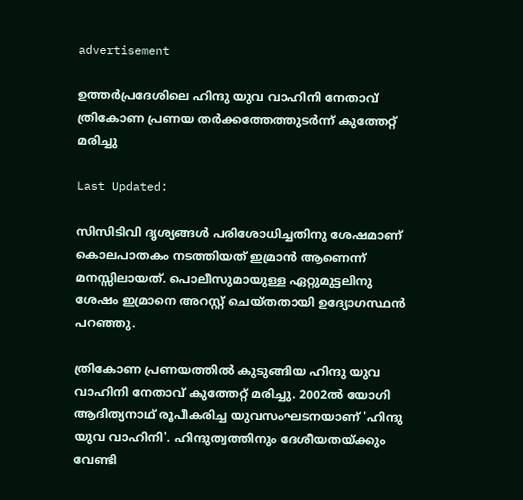advertisement

ഉത്തർപ്രദേശിലെ ഹിന്ദു യുവ വാഹിനി നേതാവ് ത്രികോണ പ്രണയ തർക്കത്തേത്തുടർന്ന് കുത്തേറ്റ് മരിച്ചു

Last Updated:

സിസിടിവി ദൃശ്യങ്ങൾ പരിശോധിച്ചതിനു ശേഷമാണ് കൊലപാതകം നടത്തിയത് ഇമ്രാൻ ആണെന്ന് മനസ്സിലായത്. പൊലീസുമായുള്ള ഏറ്റുമുട്ടലിനു ശേഷം ഇമ്രാനെ അറസ്റ്റ് ചെയ്തതായി ഉദ്യോഗസ്ഥൻ പറഞ്ഞു.

ത്രികോണ പ്രണയത്തിൽ കുടുങ്ങിയ ഹിന്ദു യുവ വാഹിനി നേതാവ് കുത്തേറ്റ് മരിച്ചു. 2002ൽ യോഗി ആദിത്യനാഥ് രൂപീകരിച്ച യുവസംഘടനയാണ് 'ഹിന്ദു യുവ വാഹിനി'. ഹിന്ദുത്വത്തിനും ദേശീയതയ്ക്കും വേണ്ടി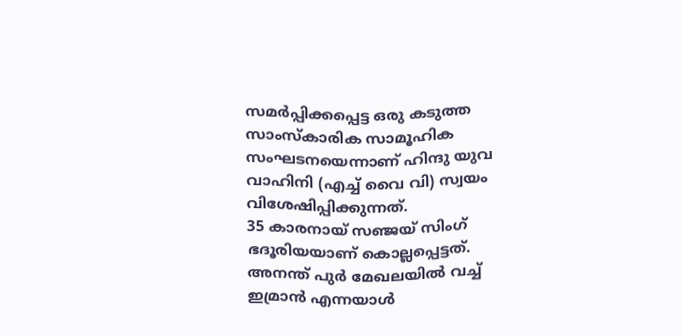സമർപ്പിക്കപ്പെട്ട ഒരു കടുത്ത സാംസ്കാരിക സാമൂഹിക സംഘടനയെന്നാണ് ഹിന്ദു യുവ വാഹിനി (എച്ച് വൈ വി) സ്വയം വിശേഷിപ്പിക്കുന്നത്.
35 കാരനായ് സഞ്ജയ് സിംഗ് ഭദൂരിയയാണ് കൊല്ലപ്പെട്ടത്. അനന്ത് പുർ മേഖലയിൽ വച്ച് ഇമ്രാൻ എന്നയാൾ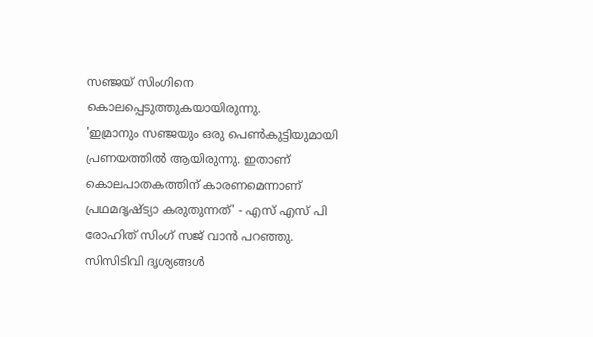സഞ്ജയ് സിംഗിനെ കൊലപ്പെടുത്തുകയായിരുന്നു.
'ഇമ്രാനും സഞ്ജയും ഒരു പെൺകുട്ടിയുമായി പ്രണയത്തിൽ ആയിരുന്നു. ഇതാണ് കൊലപാതകത്തിന് കാരണമെന്നാണ് പ്രഥമദൃഷ്ട്യാ കരുതുന്നത്' - എസ് എസ് പി രോഹിത് സിംഗ് സജ് വാൻ പറഞ്ഞു.
സിസിടിവി ദൃശ്യങ്ങൾ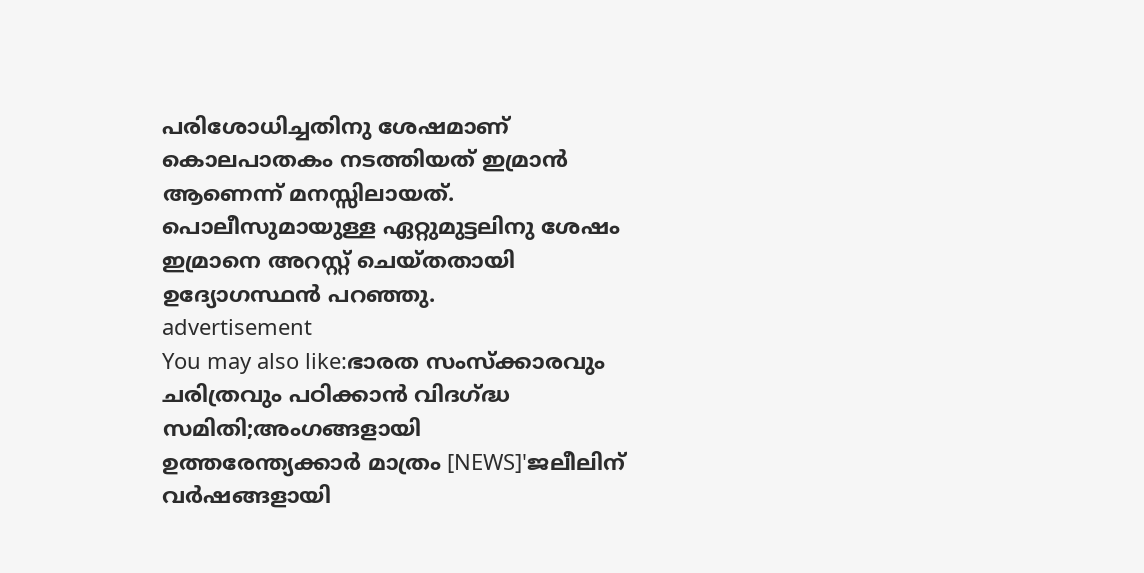പരിശോധിച്ചതിനു ശേഷമാണ് കൊലപാതകം നടത്തിയത് ഇമ്രാൻ ആണെന്ന് മനസ്സിലായത്. പൊലീസുമായുള്ള ഏറ്റുമുട്ടലിനു ശേഷം ഇമ്രാനെ അറസ്റ്റ് ചെയ്തതായി ഉദ്യോഗസ്ഥൻ പറഞ്ഞു.
advertisement
You may also like:ഭാരത സംസ്ക്കാരവും ചരിത്രവും പഠിക്കാൻ വിദഗ്ദ്ധ സമിതി;അംഗങ്ങളായി ഉത്തരേന്ത്യക്കാർ മാത്രം [NEWS]'ജലീലിന് വർഷങ്ങളായി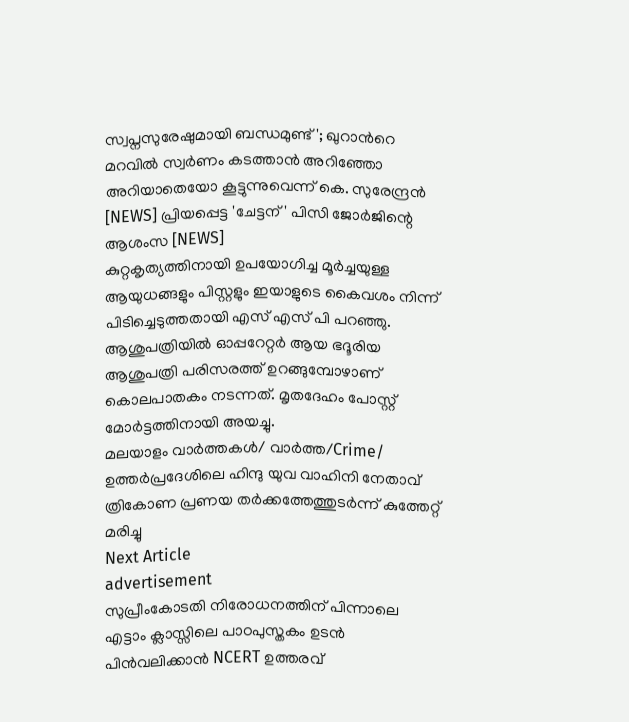സ്വപ്നസുരേഷുമായി ബന്ധമുണ്ട്'; ഖുറാന്‍റെ മറവിൽ സ്വർണം കടത്താൻ അറിഞ്ഞോ അറിയാതെയോ കൂട്ടുന്നുവെന്ന് കെ. സുരേന്ദ്രൻ [NEWS] പ്രിയപ്പെട്ട 'ചേട്ടന്' പിസി ജോർജിന്റെ ആശംസ [NEWS]
കുറ്റകൃത്യത്തിനായി ഉപയോഗിച്ച മൂർച്ചയുള്ള ആയുധങ്ങളും പിസ്റ്റളും ഇയാളുടെ കൈവശം നിന്ന് പിടിച്ചെടുത്തതായി എസ് എസ് പി പറഞ്ഞു. ആശുപത്രിയിൽ ഓപ്പറേറ്റർ ആയ ഭദൂരിയ ആശുപത്രി പരിസരത്ത് ഉറങ്ങുമ്പോഴാണ് കൊലപാതകം നടന്നത്. മൃതദേഹം പോസ്റ്റ് മോർട്ടത്തിനായി അയച്ചു.
മലയാളം വാർത്തകൾ/ വാർത്ത/Crime/
ഉത്തർപ്രദേശിലെ ഹിന്ദു യുവ വാഹിനി നേതാവ് ത്രികോണ പ്രണയ തർക്കത്തേത്തുടർന്ന് കുത്തേറ്റ് മരിച്ചു
Next Article
advertisement
സുപ്രീംകോടതി നിരോധനത്തിന് പിന്നാലെ എട്ടാം ക്ലാസ്സിലെ പാഠപുസ്തകം ഉടൻ പിൻവലിക്കാൻ NCERT ഉത്തരവ്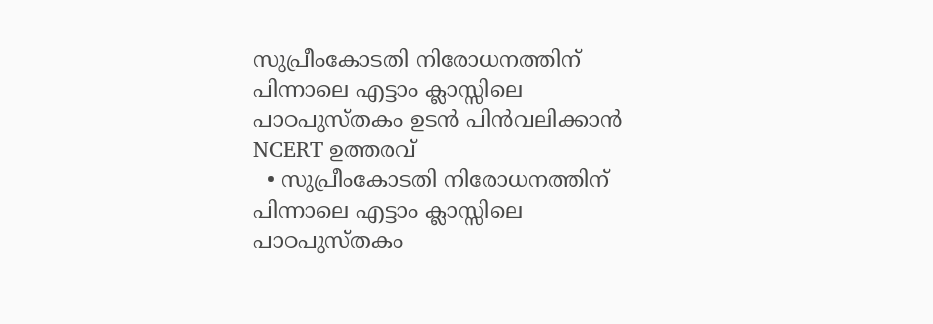സുപ്രീംകോടതി നിരോധനത്തിന് പിന്നാലെ എട്ടാം ക്ലാസ്സിലെ പാഠപുസ്തകം ഉടൻ പിൻവലിക്കാൻ NCERT ഉത്തരവ്
  • സുപ്രീംകോടതി നിരോധനത്തിന് പിന്നാലെ എട്ടാം ക്ലാസ്സിലെ പാഠപുസ്തകം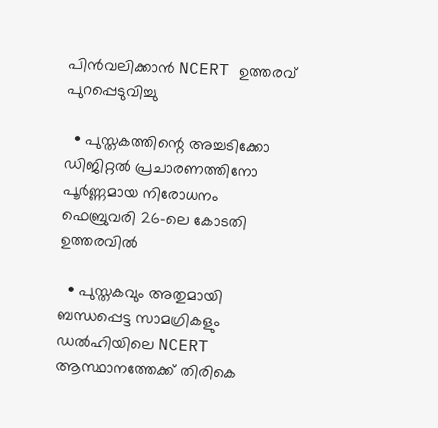പിൻവലിക്കാൻ NCERT ഉത്തരവ് പുറപ്പെടുവിച്ചു

  • പുസ്തകത്തിന്റെ അച്ചടിക്കോ ഡിജിറ്റൽ പ്രചാരണത്തിനോ പൂർണ്ണമായ നിരോധനം ഫെബ്രുവരി 26-ലെ കോടതി ഉത്തരവിൽ

  • പുസ്തകവും അതുമായി ബന്ധപ്പെട്ട സാമഗ്രികളും ഡൽഹിയിലെ NCERT ആസ്ഥാനത്തേക്ക് തിരികെ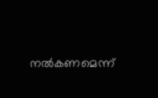നൽകണമെന്ന്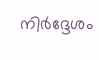നിർദ്ദേശം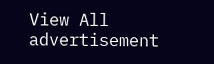View All
advertisement